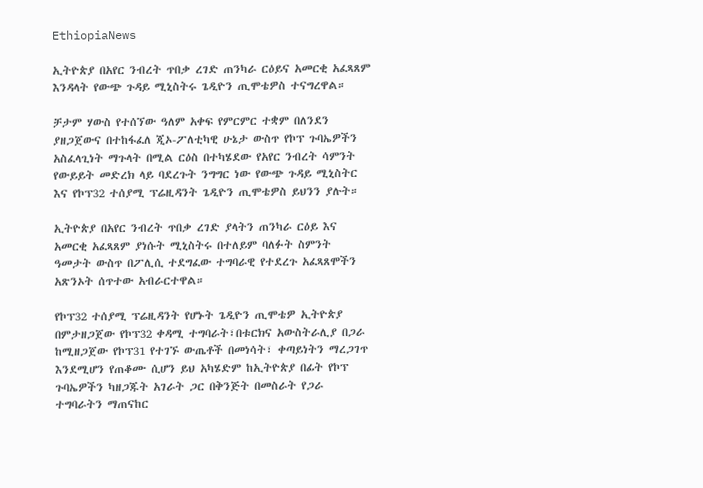EthiopiaNews

ኢትዮጵያ በአየር ንብረት ጥበቃ ረገድ ጠንካራ ርዕይና አመርቂ አፈጻጸም እንዳላት የውጭ ጉዳይ ሚኒስትሩ ጌዲዮን ጢሞቴዎስ ተናግረዋል።

ቻታም ሃውስ የተሰኘው ዓለም አቀፍ የምርምር ተቋም በለንደን ያዘጋጀውና በተከፋፈለ ጂኦ-ፖለቲካዊ ሁኔታ ውስጥ የኮፕ ጉባኤዎችን አስፈላጊነት ማጉላት በሚል ርዕስ በተካሄደው የአየር ንብረት ሳምንት የውይይት መድረክ ላይ ባደረጉት ንግግር ነው የውጭ ጉዳይ ሚኒስትር እና የኮፕ32 ተሰያሚ ፕሬዚዳንት ጌዲዮን ጢሞቴዎስ ይህንን ያሉት።

ኢትዮጵያ በአየር ንብረት ጥበቃ ረገድ ያላትን ጠንካራ ርዕይ እና አመርቂ አፈጻጸም ያነሱት ሚኒስትሩ በተለይም ባለፉት ስምንት ዓመታት ውስጥ በፖሊሲ ተደግፈው ተግባራዊ የተደረጉ አፈጻጸሞችን አጽንኦት ሰጥተው አብራርተዋል።

የኮፕ32 ተሰያሚ ፕሬዚዳንት የሆኑት ጌዲዮን ጢሞቴዎ ኢትዮጵያ በምታዘጋጀው የኮፕ32 ቀዳሚ ተግባራት፣በቱርክና አውስትራሊያ በጋራ ከሚዘጋጀው የኮፕ31 የተገኙ ውጤቶች በመነሳት፣ ቀጣይነትን ማረጋገጥ እንደሚሆን የጠቆሙ ሲሆን ይህ አካሄድም ከኢትዮጵያ በፊት የኮፕ ጉባኤዎችን ካዘጋጁት አገራት ጋር በቅንጅት በመስራት የጋራ ተግባራትን ማጠናከር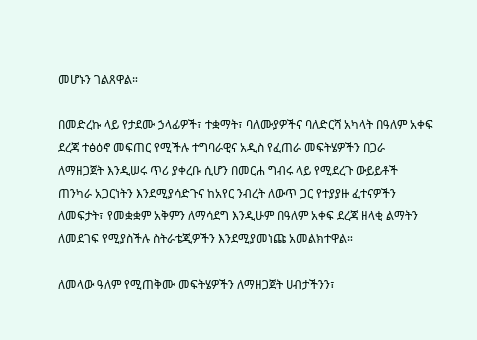መሆኑን ገልጸዋል።

በመድረኩ ላይ የታደሙ ኃላፊዎች፣ ተቋማት፣ ባለሙያዎችና ባለድርሻ አካላት በዓለም አቀፍ ደረጃ ተፅዕኖ መፍጠር የሚችሉ ተግባራዊና አዲስ የፈጠራ መፍትሄዎችን በጋራ ለማዘጋጀት እንዲሠሩ ጥሪ ያቀረቡ ሲሆን በመርሐ ግብሩ ላይ የሚደረጉ ውይይቶች ጠንካራ አጋርነትን እንደሚያሳድጉና ከአየር ንብረት ለውጥ ጋር የተያያዙ ፈተናዎችን ለመፍታት፣ የመቋቋም አቅምን ለማሳደግ እንዲሁም በዓለም አቀፍ ደረጃ ዘላቂ ልማትን ለመደገፍ የሚያስችሉ ስትራቴጂዎችን እንደሚያመነጩ አመልክተዋል።

ለመላው ዓለም የሚጠቅሙ መፍትሄዎችን ለማዘጋጀት ሀብታችንን፣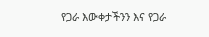የጋራ እውቀታችንን እና የጋራ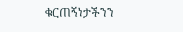ቁርጠኝነታችንን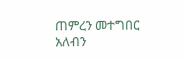ጠምረን መተግበር አለብን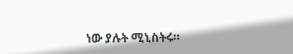ነው ያሉት ሚኒስትሩ።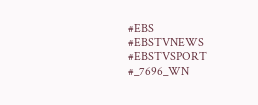#EBS
#EBSTVNEWS
#EBSTVSPORT
#_7696_WN